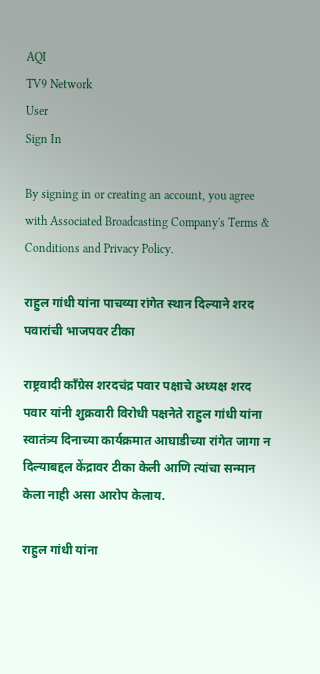AQI
TV9 Network
User
Sign In

By signing in or creating an account, you agree with Associated Broadcasting Company's Terms & Conditions and Privacy Policy.

राहुल गांधी यांना पाचव्या रांगेत स्थान दिल्याने शरद पवारांची भाजपवर टीका

राष्ट्रवादी काँग्रेस शरदचंद्र पवार पक्षाचे अध्यक्ष शरद पवार यांनी शुक्रवारी विरोधी पक्षनेते राहुल गांधी यांना स्वातंत्र्य दिनाच्या कार्यक्रमात आघाडीच्या रांगेत जागा न दिल्याबद्दल केंद्रावर टीका केली आणि त्यांचा सन्मान केला नाही असा आरोप केलाय.

राहुल गांधी यांना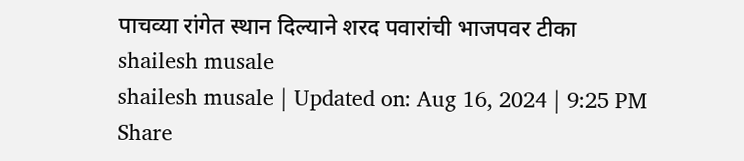पाचव्या रांगेत स्थान दिल्याने शरद पवारांची भाजपवर टीका
shailesh musale
shailesh musale | Updated on: Aug 16, 2024 | 9:25 PM
Share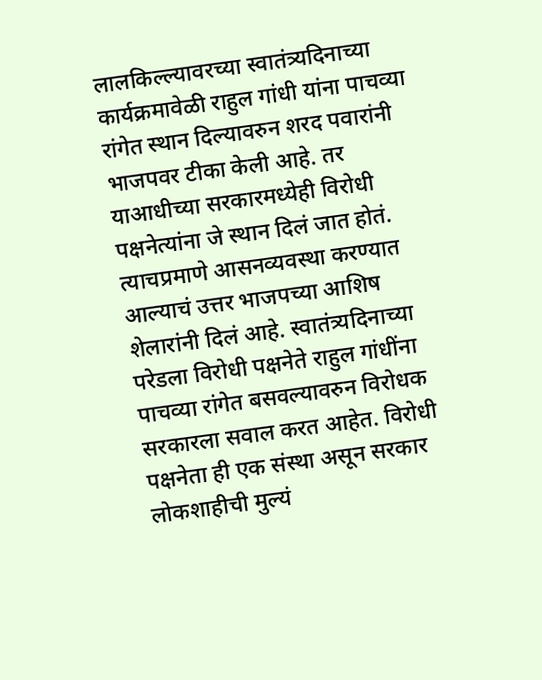लालकिल्ल्यावरच्या स्वातंत्र्यदिनाच्या कार्यक्रमावेळी राहुल गांधी यांना पाचव्या रांगेत स्थान दिल्यावरुन शरद पवारांनी भाजपवर टीका केली आहे. तर याआधीच्या सरकारमध्येही विरोधी पक्षनेत्यांना जे स्थान दिलं जात होतं. त्याचप्रमाणे आसनव्यवस्था करण्यात आल्याचं उत्तर भाजपच्या आशिष शेलारांनी दिलं आहे. स्वातंत्र्यदिनाच्या परेडला विरोधी पक्षनेते राहुल गांधींना पाचव्या रांगेत बसवल्यावरुन विरोधक सरकारला सवाल करत आहेत. विरोधी पक्षनेता ही एक संस्था असून सरकार लोकशाहीची मुल्यं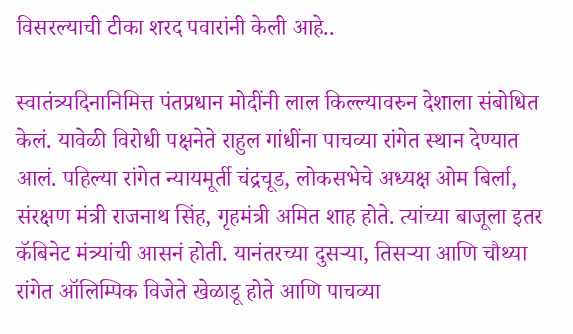विसरल्याची टीका शरद पवारांनी केली आहे..

स्वातंत्र्यदिनानिमित्त पंतप्रधान मोदींनी लाल किल्ल्यावरुन देशाला संबोधित केलं. यावेळी विरोधी पक्षनेते राहुल गांधींना पाचव्या रांगेत स्थान देण्यात आलं. पहिल्या रांगेत न्यायमूर्ती चंद्रचूड, लोकसभेचे अध्यक्ष ओम बिर्ला, संरक्षण मंत्री राजनाथ सिंह, गृहमंत्री अमित शाह होते. त्यांच्या बाजूला इतर कॅबिनेट मंत्र्यांची आसनं होती. यानंतरच्या दुसऱ्या, तिसऱ्या आणि चौथ्या रांगेत ऑलिम्पिक विजेते खेळाडू होते आणि पाचव्या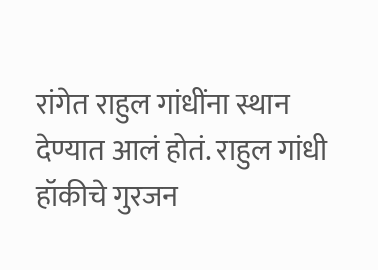रांगेत राहुल गांधींना स्थान देण्यात आलं होतं. राहुल गांधी हॉकीचे गुरजन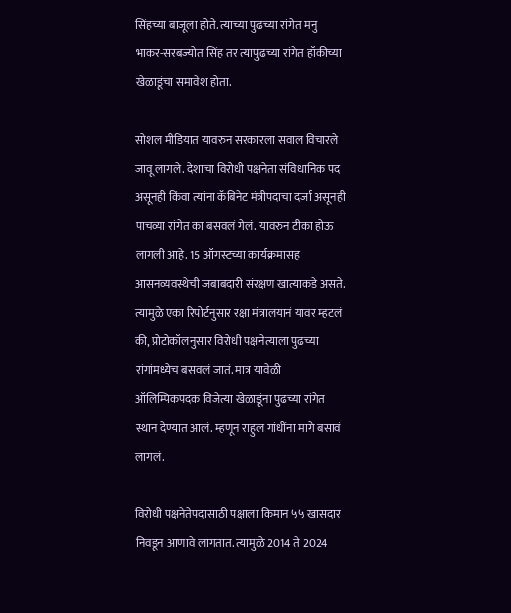सिंहच्या बाजूला होते. त्याच्या पुढच्या रांगेत मनु भाकर-सरबज्योत सिंह तर त्यापुढच्या रांगेत हॉकीच्या खेळाडूंचा समावेश होता.

सोशल मीडियात यावरुन सरकारला सवाल विचारले जावू लागले. देशाचा विरोधी पक्षनेता संविधानिक पद असूनही किंवा त्यांना कॅबिनेट मंत्रीपदाचा दर्जा असूनही पाचव्या रांगेत का बसवलं गेलं. यावरुन टीका होऊ लागली आहे. 15 ऑगस्टच्या कार्यक्रमासह आसनव्यवस्थेची जबाबदारी संरक्षण खात्याकडे असते. त्यामुळे एका रिपोर्टनुसार रक्षा मंत्रालयानं यावर म्हटलं की, प्रोटोकॉलनुसार विरोधी पक्षनेत्याला पुढच्या रांगांमध्येच बसवलं जातं. मात्र यावेळी ऑलिम्पिकपदक विजेत्या खेळाडूंना पुढच्या रांगेत स्थान देण्यात आलं. म्हणून राहुल गांधींना मागे बसावं लागलं.

विरोधी पक्षनेतेपदासाठी पक्षाला किमान ५५ खासदार निवडून आणावे लागतात. त्यामुळे 2014 ते 2024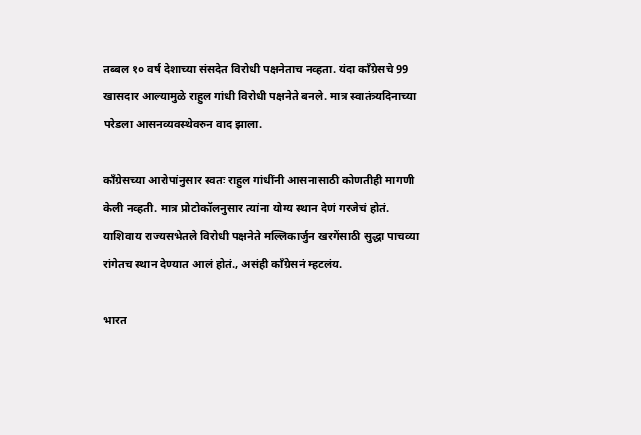तब्बल १० वर्ष देशाच्या संसदेत विरोधी पक्षनेताच नव्हता. यंदा काँग्रेसचे 99 खासदार आल्यामुळे राहुल गांधी विरोधी पक्षनेते बनले. मात्र स्वातंत्र्यदिनाच्या परेडला आसनव्यवस्थेवरुन वाद झाला.

काँग्रेसच्या आरोपांनुसार स्वतः राहुल गांधींनी आसनासाठी कोणतीही मागणी केली नव्हती. मात्र प्रोटोकॉलनुसार त्यांना योग्य स्थान देणं गरजेचं होतं. याशिवाय राज्यसभेतले विरोधी पक्षनेते मल्लिकार्जुन खरगेंसाठी सुद्धा पाचव्या रांगेतच स्थान देण्यात आलं होतं., असंही काँग्रेसनं म्हटलंय.

भारत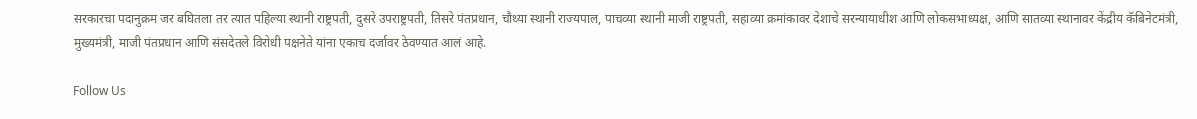सरकारचा पदानुक्रम जर बघितला तर त्यात पहिल्या स्थानी राष्ट्रपती, दुसरे उपराष्ट्रपती, तिसरे पंतप्रधान, चौथ्या स्थानी राज्यपाल, पाचव्या स्थानी माजी राष्ट्रपती, सहाव्या क्रमांकावर देशाचे सरन्यायाधीश आणि लोकसभाध्यक्ष, आणि सातव्या स्थानावर केंद्रीय कॅबिनेटमंत्री, मुख्यमंत्री, माजी पंतप्रधान आणि संसदेतले विरोधी पक्षनेते यांना एकाच दर्जावर ठेवण्यात आलं आहे.

Follow Us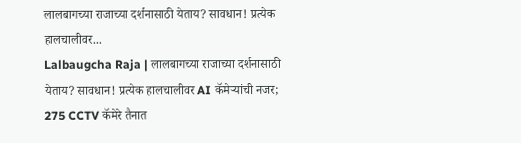लालबागच्या राजाच्या दर्शनासाठी येताय? सावधान! प्रत्येक हालचालीवर...
Lalbaugcha Raja | लालबागच्या राजाच्या दर्शनासाठी येताय? सावधान! प्रत्येक हालचालीवर AI कॅमेऱ्यांची नजर; 275 CCTV कॅमेरे तैनात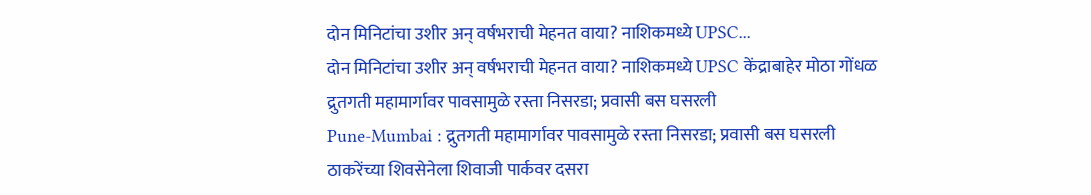दोन मिनिटांचा उशीर अन् वर्षभराची मेहनत वाया? नाशिकमध्ये UPSC...
दोन मिनिटांचा उशीर अन् वर्षभराची मेहनत वाया? नाशिकमध्ये UPSC केंद्राबाहेर मोठा गोंधळ
द्रुतगती महामार्गावर पावसामुळे रस्ता निसरडा; प्रवासी बस घसरली
Pune-Mumbai : द्रुतगती महामार्गावर पावसामुळे रस्ता निसरडा; प्रवासी बस घसरली
ठाकरेंच्या शिवसेनेला शिवाजी पार्कवर दसरा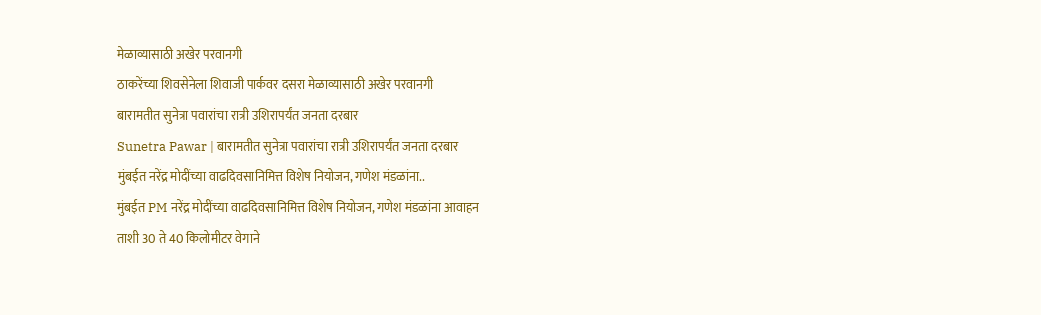मेळाव्यासाठी अखेर परवानगी
ठाकरेंच्या शिवसेनेला शिवाजी पार्कवर दसरा मेळाव्यासाठी अखेर परवानगी
बारामतीत सुनेत्रा पवारांचा रात्री उशिरापर्यंत जनता दरबार
Sunetra Pawar | बारामतीत सुनेत्रा पवारांचा रात्री उशिरापर्यंत जनता दरबार
मुंबईत नरेंद्र मोदींच्या वाढदिवसानिमित्त विशेष नियोजन, गणेश मंडळांना..
मुंबईत PM नरेंद्र मोदींच्या वाढदिवसानिमित्त विशेष नियोजन, गणेश मंडळांना आवाहन
ताशी 30 ते 40 किलोमीटर वेगाने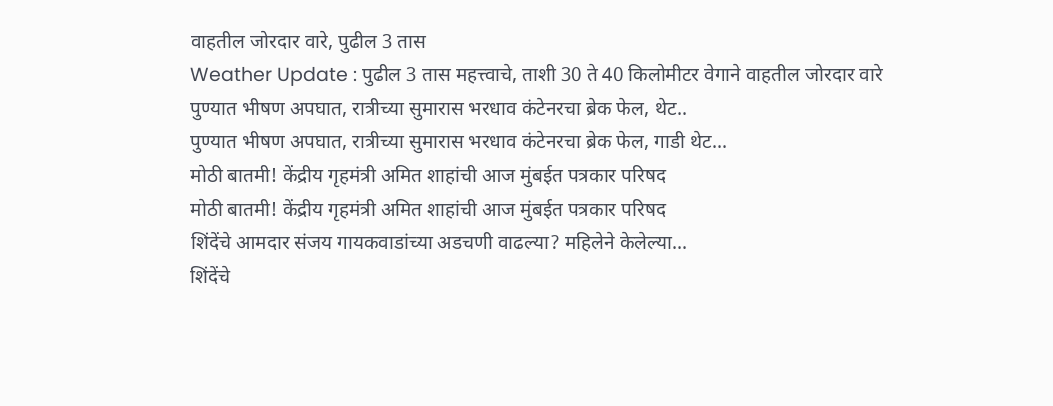वाहतील जोरदार वारे, पुढील 3 तास
Weather Update : पुढील 3 तास महत्त्वाचे, ताशी 30 ते 40 किलोमीटर वेगाने वाहतील जोरदार वारे
पुण्यात भीषण अपघात, रात्रीच्या सुमारास भरधाव कंटेनरचा ब्रेक फेल, थेट..
पुण्यात भीषण अपघात, रात्रीच्या सुमारास भरधाव कंटेनरचा ब्रेक फेल, गाडी थेट...
मोठी बातमी! केंद्रीय गृहमंत्री अमित शाहांची आज मुंबईत पत्रकार परिषद
मोठी बातमी! केंद्रीय गृहमंत्री अमित शाहांची आज मुंबईत पत्रकार परिषद
शिंदेंचे आमदार संजय गायकवाडांच्या अडचणी वाढल्या? महिलेने केलेल्या...
शिंदेंचे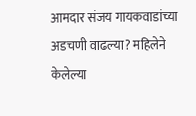आमदार संजय गायकवाडांच्या अडचणी वाढल्या? महिलेने केलेल्या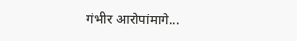गंभीर आरोपांमागे...